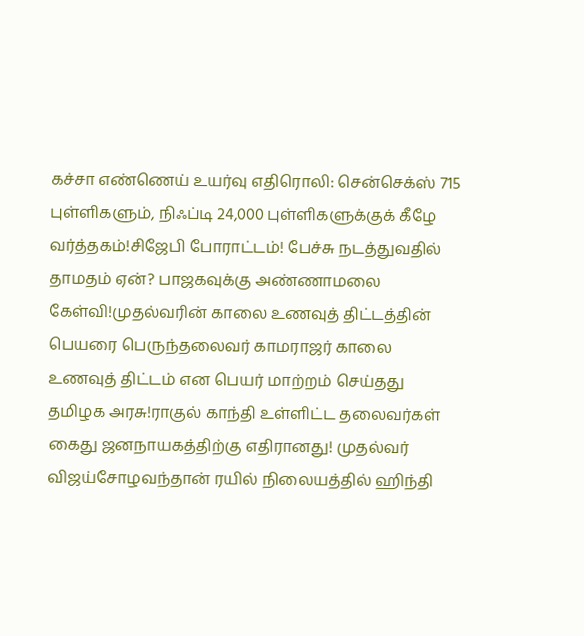கச்சா எண்ணெய் உயர்வு எதிரொலி: சென்செக்ஸ் 715 புள்ளிகளும், நிஃப்டி 24,000 புள்ளிகளுக்குக் கீழே வர்த்தகம்!சிஜேபி போராட்டம்! பேச்சு நடத்துவதில் தாமதம் ஏன்? பாஜகவுக்கு அண்ணாமலை கேள்வி!முதல்வரின் காலை உணவுத் திட்டத்தின் பெயரை பெருந்தலைவர் காமராஜர் காலை உணவுத் திட்டம் என பெயர் மாற்றம் செய்தது தமிழக அரசு!ராகுல் காந்தி உள்ளிட்ட தலைவர்கள் கைது ஜனநாயகத்திற்கு எதிரானது! முதல்வர் விஜய்சோழவந்தான் ரயில் நிலையத்தில் ஹிந்தி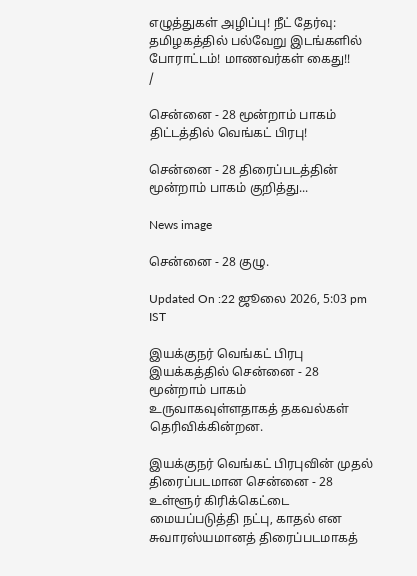எழுத்துகள் அழிப்பு! நீட் தேர்வு: தமிழகத்தில் பல்வேறு இடங்களில் போராட்டம்! மாணவர்கள் கைது!!
/

சென்னை - 28 மூன்றாம் பாகம் திட்டத்தில் வெங்கட் பிரபு!

சென்னை - 28 திரைப்படத்தின் மூன்றாம் பாகம் குறித்து...

News image

சென்னை - 28 குழு.

Updated On :22 ஜூலை 2026, 5:03 pm IST

இயக்குநர் வெங்கட் பிரபு இயக்கத்தில் சென்னை - 28 மூன்றாம் பாகம் உருவாகவுள்ளதாகத் தகவல்கள் தெரிவிக்கின்றன.

இயக்குநர் வெங்கட் பிரபுவின் முதல் திரைப்படமான சென்னை - 28 உள்ளூர் கிரிக்கெட்டை மையப்படுத்தி நட்பு, காதல் என சுவாரஸ்யமானத் திரைப்படமாகத்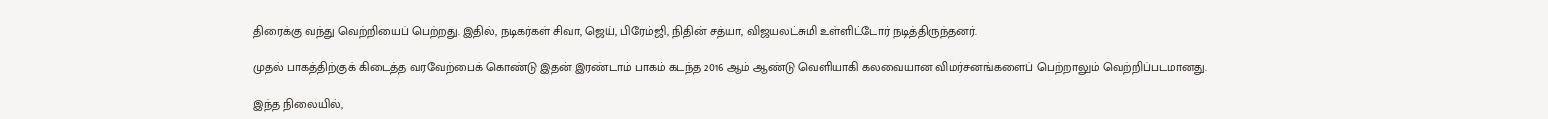திரைக்கு வந்து வெற்றியைப் பெற்றது. இதில், நடிகர்கள் சிவா, ஜெய், பிரேம்ஜி, நிதின் சத்யா, விஜயலட்சுமி உள்ளிட்டோர் நடித்திருந்தனர்.

முதல் பாகத்திற்குக் கிடைத்த வரவேற்பைக் கொண்டு இதன் இரண்டாம் பாகம் கடந்த 2016 ஆம் ஆண்டு வெளியாகி கலவையான விமர்சனங்களைப் பெற்றாலும் வெற்றிப்படமானது.

இந்த நிலையில்,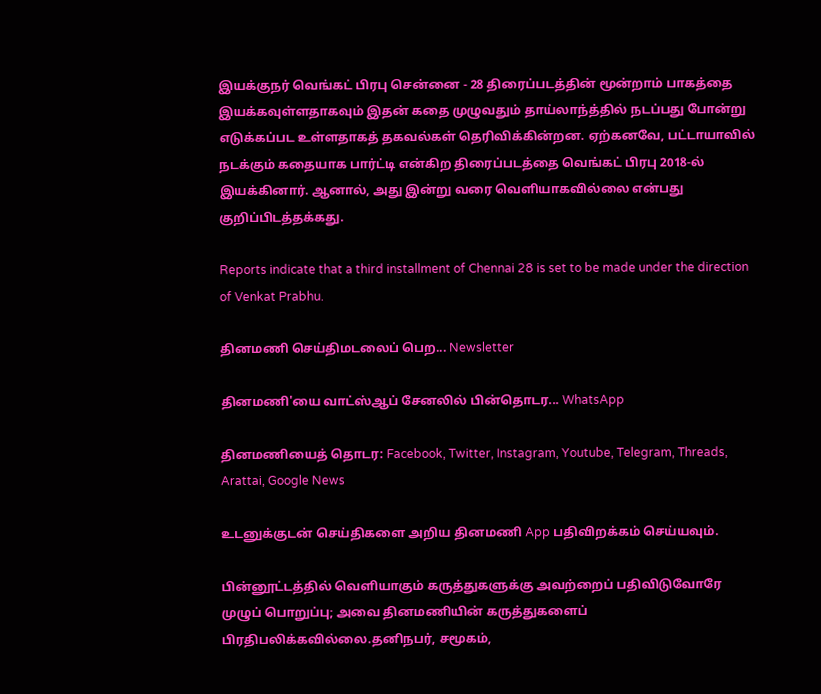இயக்குநர் வெங்கட் பிரபு சென்னை - 28 திரைப்படத்தின் மூன்றாம் பாகத்தை இயக்கவுள்ளதாகவும் இதன் கதை முழுவதும் தாய்லாந்த்தில் நடப்பது போன்று எடுக்கப்பட உள்ளதாகத் தகவல்கள் தெரிவிக்கின்றன. ஏற்கனவே, பட்டாயாவில் நடக்கும் கதையாக பார்ட்டி என்கிற திரைப்படத்தை வெங்கட் பிரபு 2018-ல் இயக்கினார். ஆனால், அது இன்று வரை வெளியாகவில்லை என்பது குறிப்பிடத்தக்கது.

Reports indicate that a third installment of Chennai 28 is set to be made under the direction of Venkat Prabhu.

தினமணி செய்திமடலைப் பெற... Newsletter

தினமணி'யை வாட்ஸ்ஆப் சேனலில் பின்தொடர... WhatsApp

தினமணியைத் தொடர: Facebook, Twitter, Instagram, Youtube, Telegram, Threads, Arattai, Google News

உடனுக்குடன் செய்திகளை அறிய தினமணி App பதிவிறக்கம் செய்யவும்.

பின்னூட்டத்தில் வெளியாகும் கருத்துகளுக்கு அவற்றைப் பதிவிடுவோரே முழுப் பொறுப்பு; அவை தினமணியின் கருத்துகளைப் பிரதிபலிக்கவில்லை.தனிநபர், சமூகம்,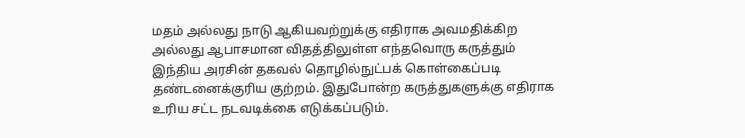மதம் அல்லது நாடு ஆகியவற்றுக்கு எதிராக அவமதிக்கிற அல்லது ஆபாசமான விதத்திலுள்ள எந்தவொரு கருத்தும் இந்திய அரசின் தகவல் தொழில்நுட்பக் கொள்கைப்படி தண்டனைக்குரிய குற்றம். இதுபோன்ற கருத்துகளுக்கு எதிராக உரிய சட்ட நடவடிக்கை எடுக்கப்படும்.